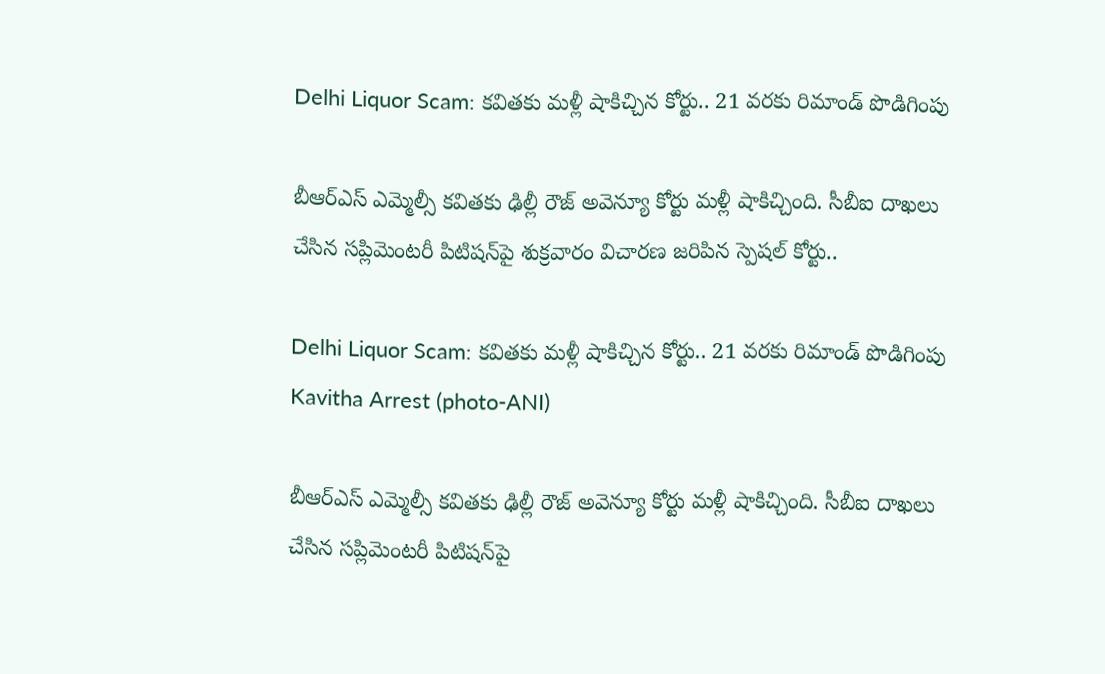Delhi Liquor Scam: కవితకు మళ్లీ షాకిచ్చిన కోర్టు.. 21 వరకు రిమాండ్ పొడిగింపు

బీఆర్ఎస్ ఎమ్మెల్సీ కవితకు ఢిల్లీ రౌజ్ అవెన్యూ కోర్టు మళ్లీ షాకిచ్చింది. సీబీఐ దాఖలు చేసిన సప్లిమెంటరీ పిటిషన్‌పై శుక్రవారం విచారణ జరిపిన స్పెషల్ కోర్టు..

Delhi Liquor Scam: కవితకు మళ్లీ షాకిచ్చిన కోర్టు.. 21 వరకు రిమాండ్ పొడిగింపు
Kavitha Arrest (photo-ANI)

బీఆర్ఎస్ ఎమ్మెల్సీ కవితకు ఢిల్లీ రౌజ్ అవెన్యూ కోర్టు మళ్లీ షాకిచ్చింది. సీబీఐ దాఖలు చేసిన సప్లిమెంటరీ పిటిషన్‌పై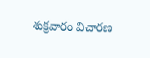శుక్రవారం విచారణ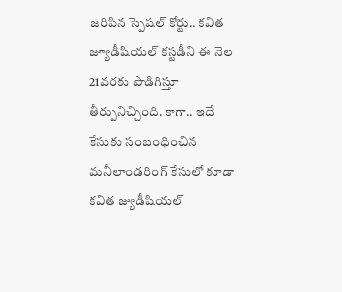జరిపిన స్పెషల్ కోర్టు.. కవిత జ్యూడీషియల్ కస్టడీని ఈ నెల 21వరకు పొడిగిస్తూ తీర్పునిచ్చింది. కాగా.. ఇదే కేసుకు సంబంధించిన మనీలాండరింగ్ కేసులో కూడా కవిత జ్యుడీషియల్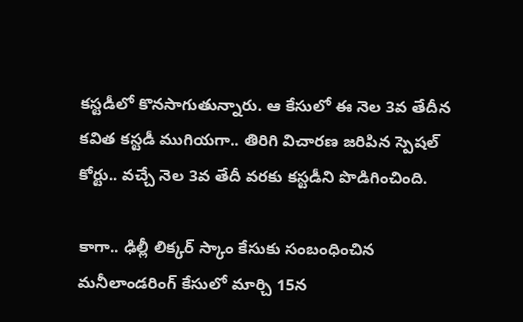కస్టడీలో కొనసాగుతున్నారు. ఆ కేసులో ఈ నెల 3వ తేదీన కవిత కస్టడీ ముగియగా.. తిరిగి విచారణ జరిపిన స్పెషల్ కోర్టు.. వచ్చే నెల 3వ తేదీ వరకు కస్టడీని పొడిగించింది.

కాగా.. ఢిల్లీ లిక్కర్ స్కాం కేసుకు సంబంధించిన మనీలాండరింగ్ కేసులో మార్చి 15న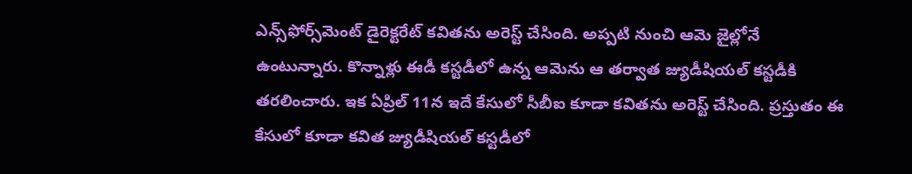ఎన్స్‌ఫోర్స్‌మెంట్ డైరెక్టరేట్ కవితను అరెస్ట్ చేసింది. అప్పటి నుంచి ఆమె జైల్లోనే ఉంటున్నారు. కొన్నాళ్లు ఈడీ కస్టడీలో ఉన్న ఆమెను ఆ తర్వాత జ్యుడీషియల్ కస్టడీకి తరలించారు. ఇక ఏప్రిల్ 11న ఇదే కేసులో సీబీఐ కూడా కవితను అరెస్ట్ చేసింది. ప్రస్తుతం ఈ కేసులో కూడా కవిత జ్యుడీషియల్ కస్టడీలో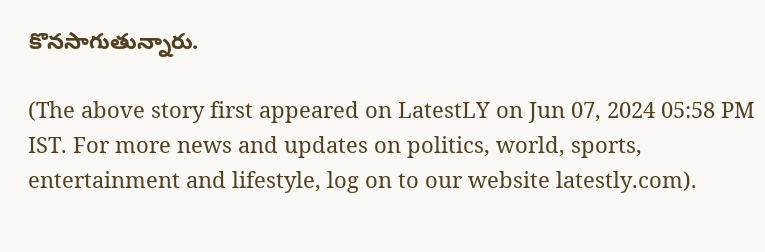కొనసాగుతున్నారు.

(The above story first appeared on LatestLY on Jun 07, 2024 05:58 PM IST. For more news and updates on politics, world, sports, entertainment and lifestyle, log on to our website latestly.com).